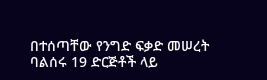በተሰጣቸው የንግድ ፍቃድ መሠረት ባልሰሩ 19 ድርጅቶች ላይ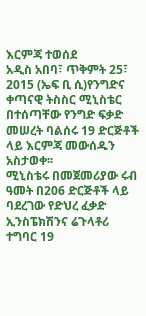እርምጃ ተወሰደ
አዲስ አበባ፣ ጥቅምት 25፣ 2015 (ኤፍ ቢ ሲ)የንግድና ቀጣናዊ ትስስር ሚኒስቴር በተሰጣቸው የንግድ ፍቃድ መሠረት ባልሰሩ 19 ድርጅቶች ላይ እርምጃ መውሰዱን አስታወቀ፡፡
ሚኒስቴሩ በመጀመሪያው ሩብ ዓመት በ206 ድርጅቶች ላይ ባደረገው የድህረ ፈቃድ ኢንስፔክሽንና ሬጉላቶሪ ተግባር 19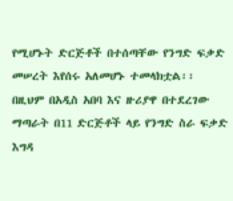የሚሆኑት ድርጅቶች በተሰጣቸው የንግድ ፍቃድ መሠረት እየሰሩ አለመሆኑ ተመላክቷል፡፡
በዚህም በአዲስ አበባ እና ዙሪያዋ በተደረገው ማጣራት በ11 ድርጅቶች ላይ የንግድ ስራ ፍቃድ እግዳ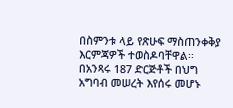በስምንቱ ላይ የጽሁፍ ማስጠንቀቅያ እርምጃዎች ተወስዶባቸዋል፡፡
በአንጻሩ 187 ድርጅቶች በህግ አግባብ መሠረት እየሰሩ መሆኑ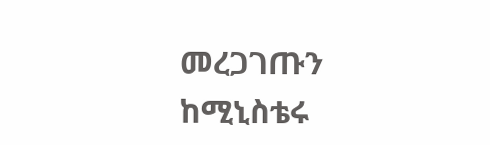መረጋገጡን ከሚኒስቴሩ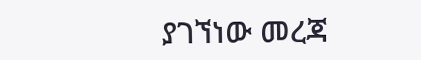ያገኘነው መረጃ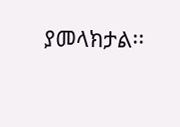ያመላክታል፡፡